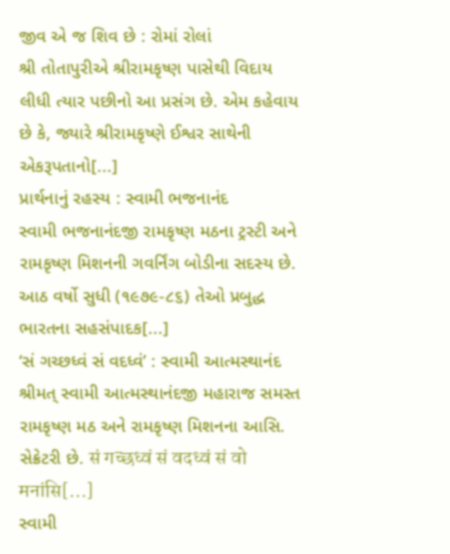જીવ એ જ શિવ છે : રોમાં રોલાં
શ્રી તોતાપુરીએ શ્રીરામકૃષ્ણ પાસેથી વિદાય લીધી ત્યાર પછીનો આ પ્રસંગ છે. એમ કહેવાય છે કે, જ્યારે શ્રીરામકૃષ્ણે ઈશ્વર સાથેની એકરૂપતાનો[...]
પ્રાર્થનાનું રહસ્ય : સ્વામી ભજનાનંદ
સ્વામી ભજનાનંદજી રામકૃષ્ણ મઠના ટ્રસ્ટી અને રામકૃષ્ણ મિશનની ગવર્નિંગ બોડીના સદસ્ય છે. આઠ વર્ષો સુધી (૧૯૭૯-૮૬) તેઓ પ્રબુદ્ધ ભારતના સહસંપાદક[...]
‘સં ગચ્છધ્વં સં વદધ્વં’ : સ્વામી આત્મસ્થાનંદ
શ્રીમત્ સ્વામી આત્મસ્થાનંદજી મહારાજ સમસ્ત રામકૃષ્ણ મઠ અને રામકૃષ્ણ મિશનના આસિ. સેક્રેટરી છે. सं गच्छध्वं सं वदध्वं सं वो मनांसि[...]
સ્વામી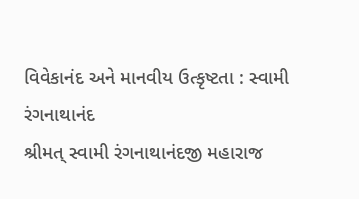વિવેકાનંદ અને માનવીય ઉત્કૃષ્ટતા : સ્વામી રંગનાથાનંદ
શ્રીમત્ સ્વામી રંગનાથાનંદજી મહારાજ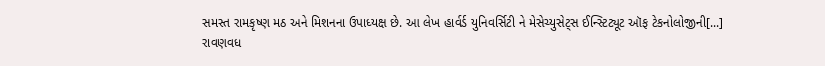સમસ્ત રામકૃષ્ણ મઠ અને મિશનના ઉપાધ્યક્ષ છે. આ લેખ હાર્વર્ડ યુનિવર્સિટી ને મેસેચ્યુસેટ્સ ઈન્સ્ટિટ્યૂટ ઑફ ટેકનોલોજીની[...]
રાવણવધ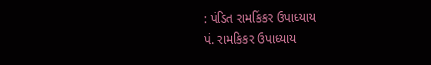: પંડિત રામકિંકર ઉપાધ્યાય
પં. રામકિકર ઉપાધ્યાય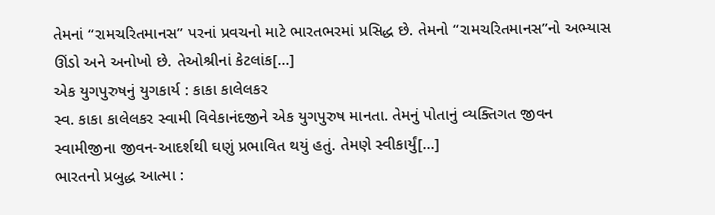તેમનાં “રામચરિતમાનસ” પરનાં પ્રવચનો માટે ભારતભરમાં પ્રસિદ્ધ છે. તેમનો “રામચરિતમાનસ”નો અભ્યાસ ઊંડો અને અનોખો છે. તેઓશ્રીનાં કેટલાંક[...]
એક યુગપુરુષનું યુગકાર્ય : કાકા કાલેલકર
સ્વ. કાકા કાલેલકર સ્વામી વિવેકાનંદજીને એક યુગપુરુષ માનતા. તેમનું પોતાનું વ્યક્તિગત જીવન સ્વામીજીના જીવન-આદર્શથી ઘણું પ્રભાવિત થયું હતું. તેમણે સ્વીકાર્યું[...]
ભારતનો પ્રબુદ્ધ આત્મા :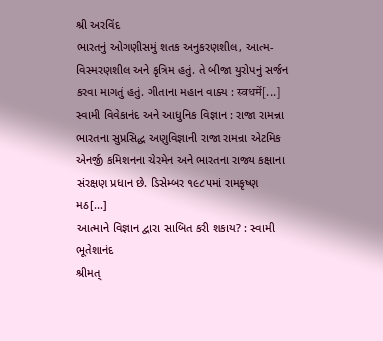શ્રી અરવિંદ
ભારતનું ઓગણીસમું શતક અનુકરણશીલ, આત્મ-વિસ્મરણશીલ અને કૃત્રિમ હતું. તે બીજા યુરોપનું સર્જન કરવા માગતું હતું. ગીતાના મહાન વાક્ય : स्वधर्मे[...]
સ્વામી વિવેકાનંદ અને આધુનિક વિજ્ઞાન : રાજા રામન્ના
ભારતના સુપ્રસિદ્ધ અણુવિજ્ઞાની રાજા રામન્રા એટમિક એનર્જી કમિશનના ચેરમેન અને ભારતના રાજ્ય કક્ષાના સંરક્ષણ પ્રધાન છે. ડિસેમ્બર ૧૯૮૫માં રામકૃષ્ણ મઠ[...]
આત્માને વિજ્ઞાન દ્વારા સાબિત કરી શકાય? : સ્વામી ભૂતેશાનંદ
શ્રીમત્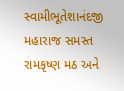સ્વામીભૂતેશાનંદજી મહારાજ સમસ્ત રામકૃષ્ણ મઠ અને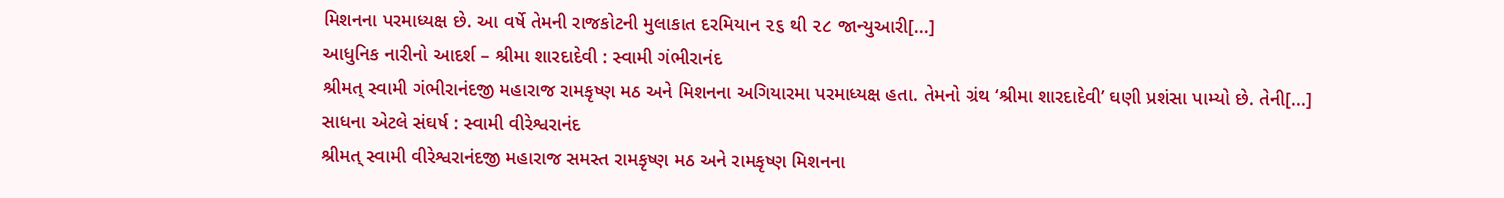મિશનના પરમાધ્યક્ષ છે. આ વર્ષે તેમની રાજકોટની મુલાકાત દરમિયાન ૨૬ થી ૨૮ જાન્યુઆરી[...]
આધુનિક નારીનો આદર્શ – શ્રીમા શારદાદેવી : સ્વામી ગંભીરાનંદ
શ્રીમત્ સ્વામી ગંભીરાનંદજી મહારાજ રામકૃષ્ણ મઠ અને મિશનના અગિયારમા પરમાધ્યક્ષ હતા. તેમનો ગ્રંથ ‘શ્રીમા શારદાદેવી’ ઘણી પ્રશંસા પામ્યો છે. તેની[...]
સાધના એટલે સંઘર્ષ : સ્વામી વીરેશ્વરાનંદ
શ્રીમત્ સ્વામી વીરેશ્વરાનંદજી મહારાજ સમસ્ત રામકૃષ્ણ મઠ અને રામકૃષ્ણ મિશનના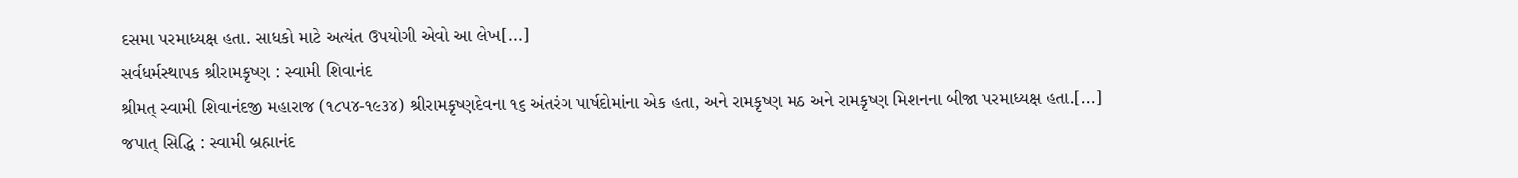દસમા પરમાધ્યક્ષ હતા. સાધકો માટે અત્યંત ઉપયોગી એવો આ લેખ[...]
સર્વધર્મસ્થાપક શ્રીરામકૃષ્ણ : સ્વામી શિવાનંદ
શ્રીમત્ સ્વામી શિવાનંદજી મહારાજ (૧૮૫૪-૧૯૩૪) શ્રીરામકૃષ્ણદેવના ૧૬ અંતરંગ પાર્ષદોમાંના એક હતા, અને રામકૃષ્ણ મઠ અને રામકૃષ્ણ મિશનના બીજા પરમાધ્યક્ષ હતા.[...]
જપાત્ સિદ્ધિ : સ્વામી બ્રહ્માનંદ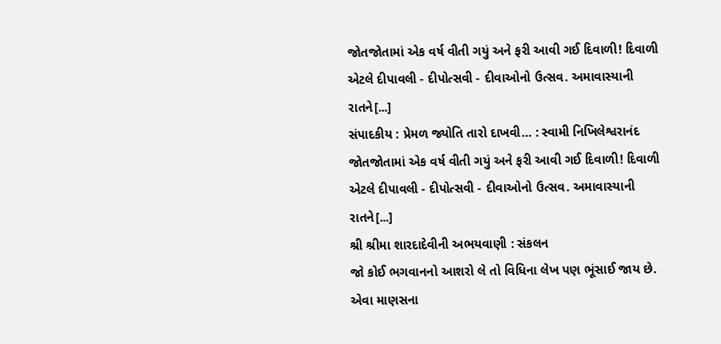જોતજોતામાં એક વર્ષ વીતી ગયું અને ફરી આવી ગઈ દિવાળી! દિવાળી એટલે દીપાવલી - દીપોત્સવી - દીવાઓનો ઉત્સવ. અમાવાસ્યાની રાતને[...]
સંપાદકીય : પ્રેમળ જ્યોતિ તારો દાખવી… : સ્વામી નિખિલેશ્વરાનંદ
જોતજોતામાં એક વર્ષ વીતી ગયું અને ફરી આવી ગઈ દિવાળી! દિવાળી એટલે દીપાવલી - દીપોત્સવી - દીવાઓનો ઉત્સવ. અમાવાસ્યાની રાતને[...]
શ્રી શ્રીમા શારદાદેવીની અભયવાણી : સંકલન
જો કોઈ ભગવાનનો આશરો લે તો વિધિના લેખ પણ ભૂંસાઈ જાય છે. એવા માણસના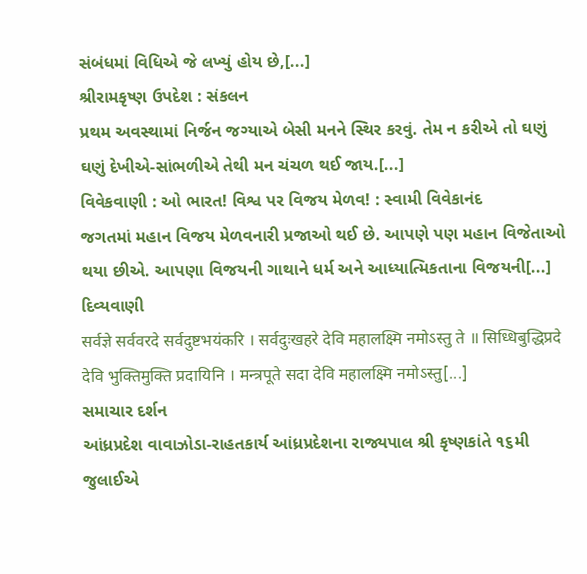સંબંધમાં વિધિએ જે લખ્યું હોય છે,[...]
શ્રીરામકૃષ્ણ ઉપદેશ : સંકલન
પ્રથમ અવસ્થામાં નિર્જન જગ્યાએ બેસી મનને સ્થિર કરવું. તેમ ન કરીએ તો ઘણું ઘણું દેખીએ-સાંભળીએ તેથી મન ચંચળ થઈ જાય.[...]
વિવેકવાણી : ઓ ભારત! વિશ્વ પર વિજય મેળવ! : સ્વામી વિવેકાનંદ
જગતમાં મહાન વિજય મેળવનારી પ્રજાઓ થઈ છે. આપણે પણ મહાન વિજેતાઓ થયા છીએ. આપણા વિજયની ગાથાને ધર્મ અને આધ્યાત્મિકતાના વિજયની[...]
દિવ્યવાણી
सर्वज्ञे सर्ववरदे सर्वदुष्टभयंकरि । सर्वदुःखहरे देवि महालक्ष्मि नमोऽस्तु ते ॥ सिध्धिबुद्धिप्रदे देवि भुक्तिमुक्ति प्रदायिनि । मन्त्रपूते सदा देवि महालक्ष्मि नमोऽस्तु[...]
સમાચાર દર્શન
આંધ્રપ્રદેશ વાવાઝોડા-રાહતકાર્ય આંધ્રપ્રદેશના રાજ્યપાલ શ્રી કૃષ્ણકાંતે ૧૬મી જુલાઈએ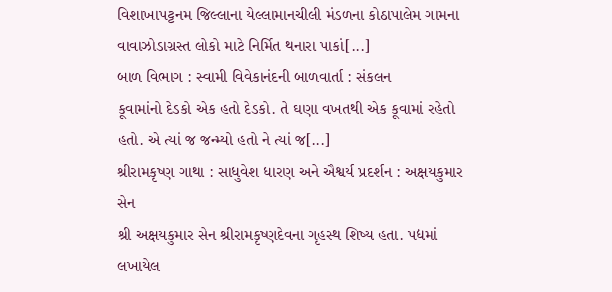વિશાખાપટ્ટનમ જિલ્લાના યેલ્લામાનચીલી મંડળના કોઠાપાલેમ ગામના વાવાઝોડાગ્રસ્ત લોકો માટે નિર્મિત થનારા પાકાં[...]
બાળ વિભાગ : સ્વામી વિવેકાનંદની બાળવાર્તા : સંકલન
કૂવામાંનો દેડકો એક હતો દેડકો. તે ઘણા વખતથી એક કૂવામાં રહેતો હતો. એ ત્યાં જ જન્મ્યો હતો ને ત્યાં જ[...]
શ્રીરામકૃષ્ણ ગાથા : સાધુવેશ ધારણ અને ઐશ્વર્ય પ્રદર્શન : અક્ષયકુમાર સેન
શ્રી અક્ષયકુમાર સેન શ્રીરામકૃષ્ણદેવના ગૃહસ્થ શિષ્ય હતા. પદ્યમાં લખાયેલ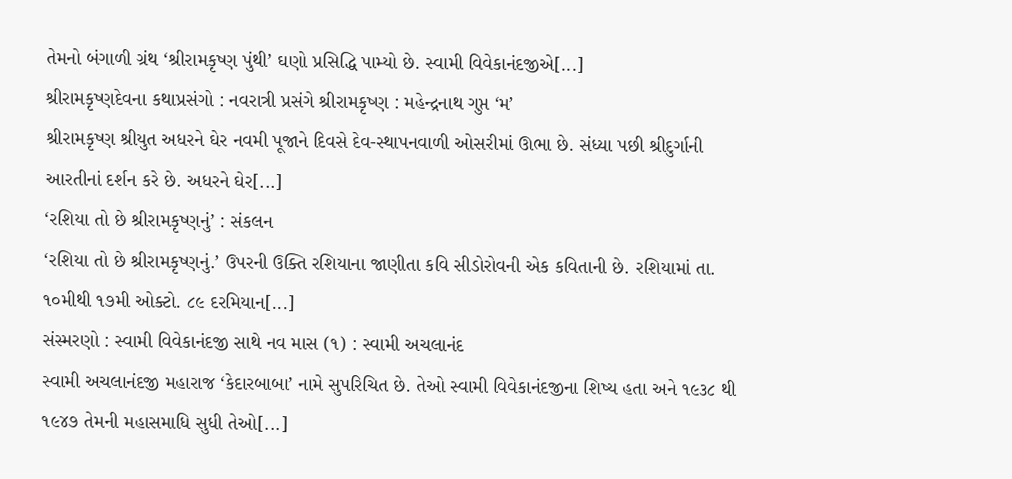તેમનો બંગાળી ગ્રંથ ‘શ્રીરામકૃષ્ણ પુંથી’ ઘણો પ્રસિદ્ધિ પામ્યો છે. સ્વામી વિવેકાનંદજીએ[...]
શ્રીરામકૃષ્ણદેવના કથાપ્રસંગો : નવરાત્રી પ્રસંગે શ્રીરામકૃષ્ણ : મહેન્દ્રનાથ ગુપ્ત ‘મ’
શ્રીરામકૃષ્ણ શ્રીયુત અધરને ઘેર નવમી પૂજાને દિવસે દેવ-સ્થાપનવાળી ઓસરીમાં ઊભા છે. સંધ્યા પછી શ્રીદુર્ગાની આરતીનાં દર્શન કરે છે. અધરને ઘેર[...]
‘રશિયા તો છે શ્રીરામકૃષ્ણનું’ : સંકલન
‘રશિયા તો છે શ્રીરામકૃષ્ણનું.’ ઉપરની ઉક્તિ રશિયાના જાણીતા કવિ સીડોરોવની એક કવિતાની છે. રશિયામાં તા. ૧૦મીથી ૧૭મી ઓક્ટો. ૮૯ દરમિયાન[...]
સંસ્મરણો : સ્વામી વિવેકાનંદજી સાથે નવ માસ (૧) : સ્વામી અચલાનંદ
સ્વામી અચલાનંદજી મહારાજ ‘કેદારબાબા’ નામે સુપરિચિત છે. તેઓ સ્વામી વિવેકાનંદજીના શિષ્ય હતા અને ૧૯૩૮ થી ૧૯૪૭ તેમની મહાસમાધિ સુધી તેઓ[...]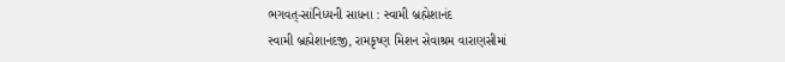ભગવત્-સાંનિધ્યની સાધના : સ્વામી બ્રહ્મેશાનંદ
સ્વામી બ્રહ્મેશાનંદજી, રામકૃષ્ણ મિશન સેવાશ્રમ વારાણસીમાં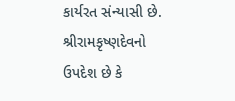કાર્યરત સંન્યાસી છે. શ્રીરામકૃષ્ણદેવનો ઉપદેશ છે કે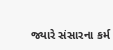જ્યારે સંસારના કર્મ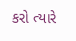કરો ત્યારે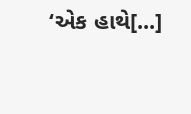‘એક હાથે[...]